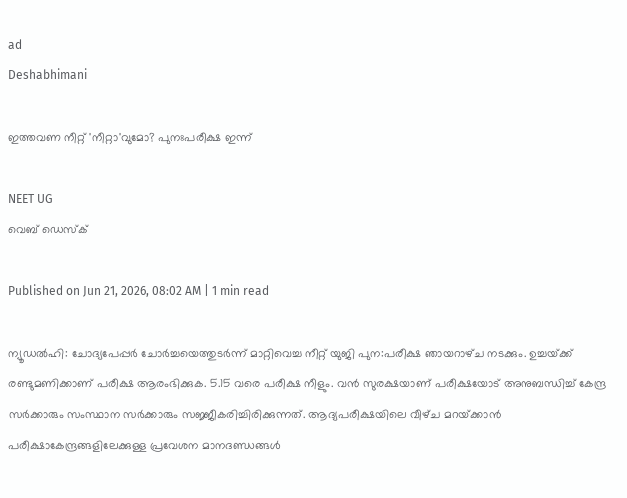ad
Deshabhimani

ഇത്തവണ നീറ്റ് 'നീറ്റാ'വുമോ? പുനഃപരീക്ഷ ഇന്ന്

NEET UG
വെബ് ഡെസ്ക്

Published on Jun 21, 2026, 08:02 AM | 1 min read

ന്യൂഡൽഹി: ചോദ്യപേപ്പർ ചോർച്ചയെത്തുടർന്ന്‌ മാറ്റിവെച്ച നീറ്റ്‌ യുജി പുന:പരീക്ഷ ഞായറാഴ്‌ച നടക്കും. ഉച്ചയ്‌ക്ക്‌ രണ്ടുമണിക്കാണ്‌ പരീക്ഷ ആരംഭിക്കുക. 5.15 വരെ പരീക്ഷ നീളും. വൻ സുരക്ഷയാണ്‌ പരീക്ഷയോട്‌ അനുബന്ധിച്ച്‌ കേന്ദ്ര സർക്കാരും സംസ്ഥാന സർക്കാരും സജ്ജീകരിച്ചിരിക്കുന്നത്‌. ആദ്യപരീക്ഷയിലെ വീഴ്‌ച മറയ്‌ക്കാൻ പരീക്ഷാകേന്ദ്രങ്ങളിലേക്കുള്ള പ്രവേശന മാനദണ്ഡങ്ങൾ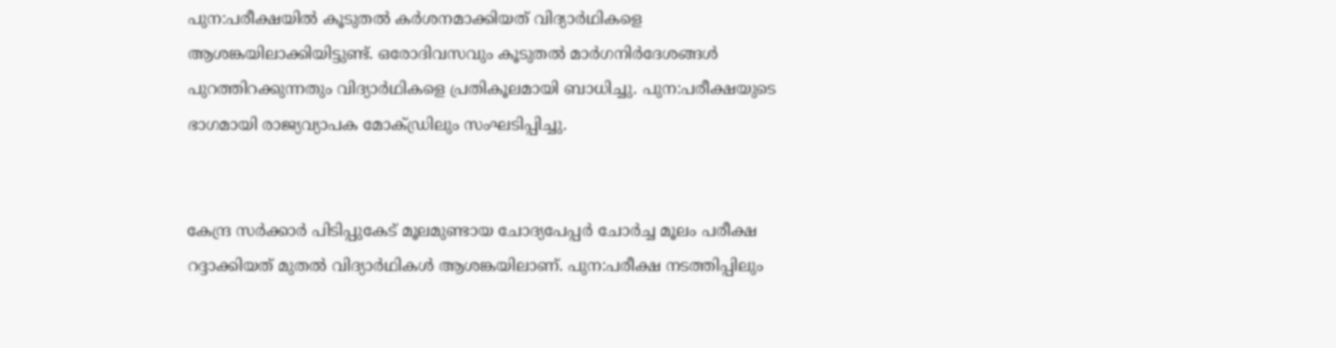പുന:പരീക്ഷയിൽ കൂടുതൽ കർശനമാക്കിയത്‌ വിദ്യാർഥികളെ ആശങ്കയിലാക്കിയിട്ടുണ്ട്‌. ഒരോദിവസവും കൂടുതൽ മാർഗനിർദേശങ്ങൾ പുറത്തിറക്കുന്നതും വിദ്യാർഥികളെ പ്രതികൂലമായി ബാധിച്ചു. പുന:പരീക്ഷയുടെ ഭാഗമായി രാജ്യവ്യാപക മോക്‌ഡ്രിലും സംഘടിപ്പിച്ചു.


കേന്ദ്ര സർക്കാർ പിടിപ്പുകേട്‌ മൂലമുണ്ടായ ചോദ്യപേപ്പർ ചോർച്ച മൂ‍ലം പരീക്ഷ റദ്ദാക്കിയത്‌ മുതൽ വിദ്യാർഥികൾ ആശങ്കയിലാണ്‌. പുന:പരീക്ഷ നടത്തിപ്പിലും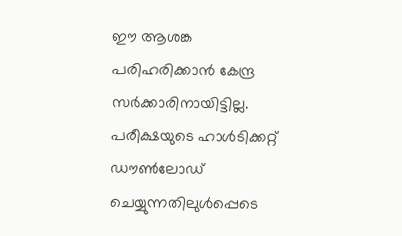ഇ‍ൗ ആശങ്ക പരിഹരിക്കാൻ കേന്ദ്ര സർക്കാരിനായിട്ടില്ല. പരീക്ഷയുടെ ഹാൾടിക്കറ്റ്‌ ഡ‍ൗൺലോഡ്‌ ചെയ്യുന്നതിലുൾപ്പെടെ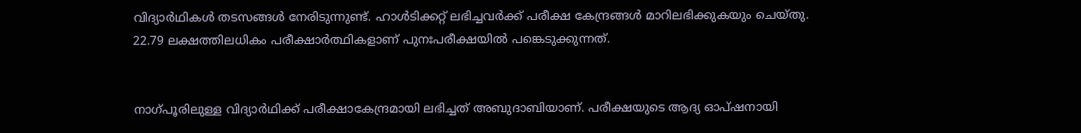വിദ്യാർഥികൾ തടസങ്ങൾ നേരിടുന്നുണ്ട്‌. ഹാൾടിക്കറ്റ്‌ ലഭിച്ചവർക്ക്‌ പരീക്ഷ കേന്ദ്രങ്ങൾ മാറിലഭിക്കുകയും ചെയ്തു. 22.79 ലക്ഷത്തിലധികം പരീക്ഷാർത്ഥികളാണ് പുനഃപരീക്ഷയിൽ പങ്കെടുക്കുന്നത്.


നാഗ്‌പൂരിലുള്ള വിദ്യാർഥിക്ക്‌ പരീക്ഷാകേന്ദ്രമായി ലഭിച്ചത്‌ അബുദാബിയാണ്‌. പരീക്ഷയുടെ ആദ്യ ഓപ്‌ഷനായി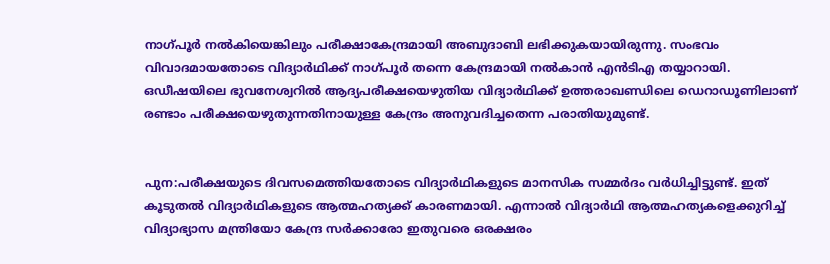നാഗ്‌പൂ‍ർ നൽകിയെങ്കിലും പരീക്ഷാകേന്ദ്രമായി അബുദാബി ലഭിക്കുകയായിരുന്നു. സംഭവം വിവാദമായതോടെ വിദ്യാർഥിക്ക്‌ നാഗ്‌പ‍‍ൂർ തന്നെ കേന്ദ്രമായി നൽകാൻ എൻടിഎ തയ്യാറായി. ഒഡീഷയിലെ ഭുവനേശ്വറിൽ ആദ്യപരീക്ഷയെഴുതിയ വിദ്യാർഥിക്ക്‌ ഉത്തരാഖണ്ഡിലെ ഡെറാഡൂണിലാണ്‌ രണ്ടാം പരീക്ഷയെഴുതുന്നതിനായുള്ള കേന്ദ്രം അനുവദിച്ചതെന്ന പരാതിയുമുണ്ട്‌.


പുന:പരീക്ഷയുടെ ദിവസമെത്തിയതോടെ വിദ്യാർഥികളുടെ മാനസിക സമ്മർദം വർധിച്ചിട്ടുണ്ട്‌. ഇത്‌ കൂ‍ടുതൽ വിദ്യാർഥികളുടെ ആത്മഹത്യക്ക്‌ കാരണമായി. എന്നാൽ വിദ്യാർഥി ആത്മഹത്യകളെക്കുറിച്ച്‌ വിദ്യാഭ്യാസ മന്ത്രിയോ കേന്ദ്ര സർക്കാരോ ഇതുവരെ ഒരക്ഷരം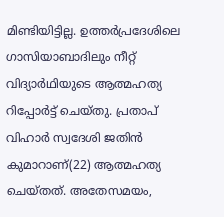മിണ്ടിയിട്ടില്ല. ഉത്തർപ്രദേശിലെ ഗാസിയാബാദിലും നീറ്റ്‌ വിദ്യാർഥിയുടെ ആത്മഹത്യ റിപ്പോർട്ട്‌ ചെയ്തു. പ്രതാപ്‌ വിഹാർ സ്വദേശി ജതിൻ കുമാറാണ്(22) ആത്മഹത്യ ചെയ്തത്‌. അതേസമയം,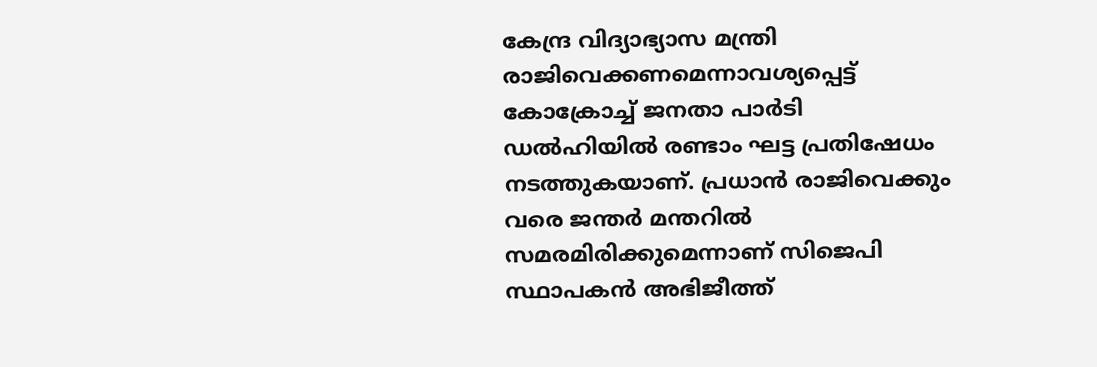കേന്ദ്ര വിദ്യാഭ്യാസ മന്ത്രി രാജിവെക്കണമെന്നാവശ്യപ്പെട്ട്‌ കോക്രോച്ച്‌ ജനതാ പാർടി ഡൽഹിയിൽ രണ്ടാം ഘട്ട പ്രതിഷേധം നടത്തുകയാണ്. പ്രധാൻ രാജിവെക്കും വരെ ജന്തർ മന്തറിൽ സമരമിരിക്കുമെന്നാണ്‌ സിജെപി സ്ഥാപകൻ അഭിജീത്ത്‌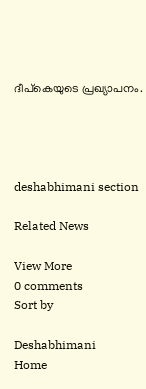ദീപ്‌കെയുടെ പ്രഖ്യാപനം.




deshabhimani section

Related News

View More
0 comments
Sort by

Deshabhimani
Home